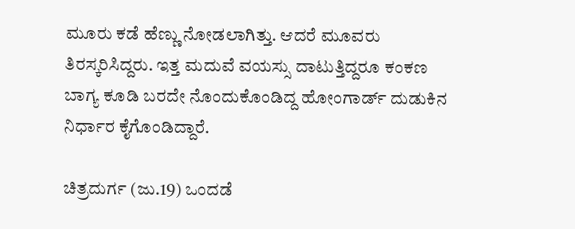ಮೂರು ಕಡೆ ಹೆಣ್ಣು ನೋಡಲಾಗಿತ್ತು. ಆದರೆ ಮೂವರು ತಿರಸ್ಕರಿಸಿದ್ದರು. ಇತ್ತ ಮದುವೆ ವಯಸ್ಸು ದಾಟುತ್ತಿದ್ದರೂ ಕಂಕಣ ಬಾಗ್ಯ ಕೂಡಿ ಬರದೇ ನೊಂದುಕೊಂಡಿದ್ದ ಹೋಂಗಾರ್ಡ್ ದುಡುಕಿನ ನಿರ್ಧಾರ ಕೈಗೊಂಡಿದ್ದಾರೆ.

ಚಿತ್ರದುರ್ಗ (ಜು.19) ಒಂದಡೆ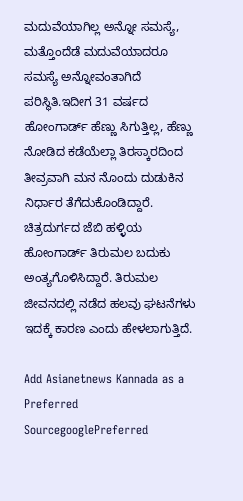ಮದುವೆಯಾಗಿಲ್ಲ ಅನ್ನೋ ಸಮಸ್ಯೆ, ಮತ್ತೊಂದೆಡೆ ಮದುವೆಯಾದರೂ ಸಮಸ್ಯೆ ಅನ್ನೋವಂತಾಗಿದೆ ಪರಿಸ್ಥಿತಿ.ಇದೀಗ 31 ವರ್ಷದ ಹೋಂಗಾರ್ಡ್ ಹೆಣ್ಣು ಸಿಗುತ್ತಿಲ್ಲ, ಹೆಣ್ಣು ನೋಡಿದ ಕಡೆಯೆಲ್ಲಾ ತಿರಸ್ಕಾರದಿಂದ ತೀವ್ರವಾಗಿ ಮನ ನೊಂದು ದುಡುಕಿನ ನಿರ್ಧಾರ ತೆಗೆದುಕೊಂಡಿದ್ದಾರೆ. ಚಿತ್ರದುರ್ಗದ ಜೆಬಿ ಹಳ್ಳಿಯ ಹೋಂಗಾರ್ಡ್ ತಿರುಮಲ ಬದುಕು ಅಂತ್ಯಗೊಳಿಸಿದ್ದಾರೆ. ತಿರುಮಲ ಜೀವನದಲ್ಲಿ ನಡೆದ ಹಲವು ಘಟನೆಗಳು ಇದಕ್ಕೆ ಕಾರಣ ಎಂದು ಹೇಳಲಾಗುತ್ತಿದೆ.

Add Asianetnews Kannada as a Preferred SourcegooglePreferred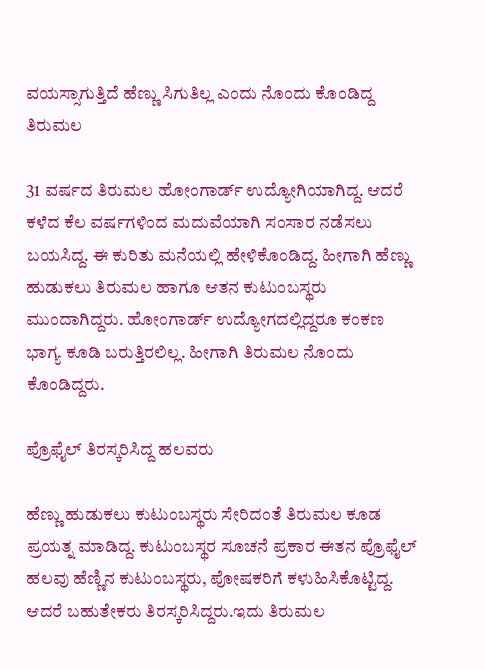ವಯಸ್ಸಾಗುತ್ತಿದೆ ಹೆಣ್ಣು ಸಿಗುತಿಲ್ಲ ಎಂದು ನೊಂದು ಕೊಂಡಿದ್ದ ತಿರುಮಲ

31 ವರ್ಷದ ತಿರುಮಲ ಹೋಂಗಾರ್ಡ್ ಉದ್ಯೋಗಿಯಾಗಿದ್ದ. ಆದರೆ ಕಳೆದ ಕೆಲ ವರ್ಷಗಳಿಂದ ಮದುವೆಯಾಗಿ ಸಂಸಾರ ನಡೆಸಲು ಬಯಸಿದ್ದ. ಈ ಕುರಿತು ಮನೆಯಲ್ಲಿ ಹೇಳಿಕೊಂಡಿದ್ದ. ಹೀಗಾಗಿ ಹೆಣ್ಣು ಹುಡುಕಲು ತಿರುಮಲ ಹಾಗೂ ಆತನ ಕುಟುಂಬಸ್ಥರು ಮುಂದಾಗಿದ್ದರು. ಹೋಂಗಾರ್ಡ್ ಉದ್ಯೋಗದಲ್ಲಿದ್ದರೂ ಕಂಕಣ ಭಾಗ್ಯ ಕೂಡಿ ಬರುತ್ತಿರಲಿಲ್ಲ. ಹೀಗಾಗಿ ತಿರುಮಲ ನೊಂದು ಕೊಂಡಿದ್ದರು.

ಪ್ರೊಫೈಲ್ ತಿರಸ್ಕರಿಸಿದ್ದ ಹಲವರು

ಹೆಣ್ಣು ಹುಡುಕಲು ಕುಟುಂಬಸ್ಥರು ಸೇರಿದಂತೆ ತಿರುಮಲ ಕೂಡ ಪ್ರಯತ್ನ ಮಾಡಿದ್ದ. ಕುಟುಂಬಸ್ಥರ ಸೂಚನೆ ಪ್ರಕಾರ ಈತನ ಪ್ರೊಫೈಲ್ ಹಲವು ಹೆಣ್ಣಿನ ಕುಟುಂಬಸ್ಥರು, ಪೋಷಕರಿಗೆ ಕಳುಹಿಸಿಕೊಟ್ಟಿದ್ದ. ಆದರೆ ಬಹುತೇಕರು ತಿರಸ್ಕರಿಸಿದ್ದರು.ಇದು ತಿರುಮಲ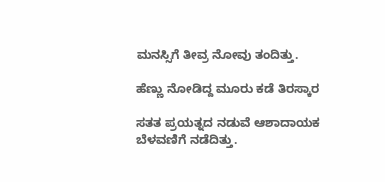ಮನಸ್ಸಿಗೆ ತೀವ್ರ ನೋವು ತಂದಿತ್ತು.

ಹೆಣ್ಣು ನೋಡಿದ್ದ ಮೂರು ಕಡೆ ತಿರಸ್ಕಾರ

ಸತತ ಪ್ರಯತ್ನದ ನಡುವೆ ಆಶಾದಾಯಕ ಬೆಳವಣಿಗೆ ನಡೆದಿತ್ತು.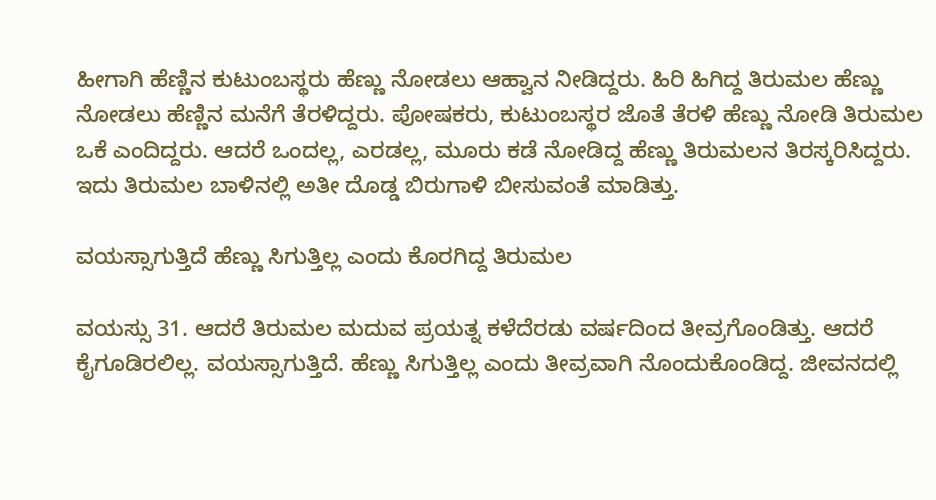ಹೀಗಾಗಿ ಹೆಣ್ಣಿನ ಕುಟುಂಬಸ್ಥರು ಹೆಣ್ಣು ನೋಡಲು ಆಹ್ವಾನ ನೀಡಿದ್ದರು. ಹಿರಿ ಹಿಗಿದ್ದ ತಿರುಮಲ ಹೆಣ್ಣು ನೋಡಲು ಹೆಣ್ಣಿನ ಮನೆಗೆ ತೆರಳಿದ್ದರು. ಪೋಷಕರು, ಕುಟುಂಬಸ್ಥರ ಜೊತೆ ತೆರಳಿ ಹೆಣ್ಣು ನೋಡಿ ತಿರುಮಲ ಒಕೆ ಎಂದಿದ್ದರು. ಆದರೆ ಒಂದಲ್ಲ, ಎರಡಲ್ಲ, ಮೂರು ಕಡೆ ನೋಡಿದ್ದ ಹೆಣ್ಣು ತಿರುಮಲನ ತಿರಸ್ಕರಿಸಿದ್ದರು. ಇದು ತಿರುಮಲ ಬಾಳಿನಲ್ಲಿ ಅತೀ ದೊಡ್ಡ ಬಿರುಗಾಳಿ ಬೀಸುವಂತೆ ಮಾಡಿತ್ತು.

ವಯಸ್ಸಾಗುತ್ತಿದೆ ಹೆಣ್ಣು ಸಿಗುತ್ತಿಲ್ಲ ಎಂದು ಕೊರಗಿದ್ದ ತಿರುಮಲ

ವಯಸ್ಸು 31. ಆದರೆ ತಿರುಮಲ ಮದುವ ಪ್ರಯತ್ನ ಕಳೆದೆರಡು ವರ್ಷದಿಂದ ತೀವ್ರಗೊಂಡಿತ್ತು. ಆದರೆ ಕೈಗೂಡಿರಲಿಲ್ಲ. ವಯಸ್ಸಾಗುತ್ತಿದೆ. ಹೆಣ್ಣು ಸಿಗುತ್ತಿಲ್ಲ ಎಂದು ತೀವ್ರವಾಗಿ ನೊಂದುಕೊಂಡಿದ್ದ. ಜೀವನದಲ್ಲಿ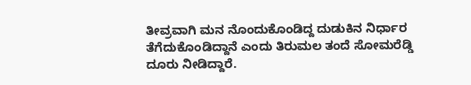ತೀವ್ರವಾಗಿ ಮನ ನೊಂದುಕೊಂಡಿದ್ದ ದುಡುಕಿನ ನಿರ್ಧಾರ ತೆಗೆದುಕೊಂಡಿದ್ದಾನೆ ಎಂದು ತಿರುಮಲ ತಂದೆ ಸೋಮರೆಡ್ಡಿ ದೂರು ನೀಡಿದ್ದಾರೆ.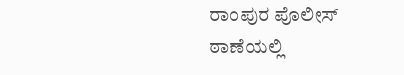ರಾಂಪುರ ಪೊಲೀಸ್ ಠಾಣೆಯಲ್ಲಿ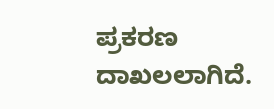ಪ್ರಕರಣ ದಾಖಲಲಾಗಿದೆ.